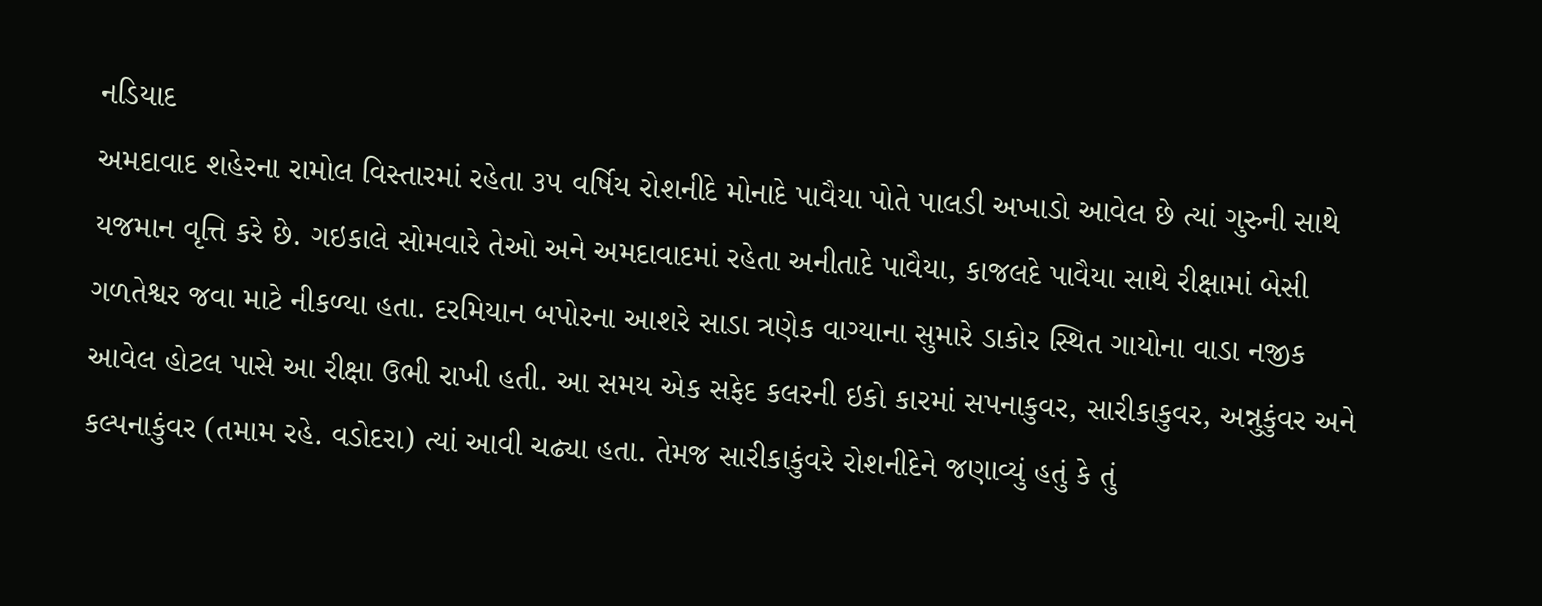નડિયાદ
અમદાવાદ શહેરના રામોલ વિસ્તારમાં રહેતા ૩૫ વર્ષિય રોશનીદે મોનાદે પાવૈયા પોતે પાલડી અખાડો આવેલ છે ત્યાં ગુરુની સાથે યજમાન વૃત્તિ કરે છે. ગઇકાલે સોમવારે તેઓ અને અમદાવાદમાં રહેતા અનીતાદે પાવૈયા, કાજલદે પાવૈયા સાથે રીક્ષામાં બેસી ગળતેશ્વર જવા માટે નીકળ્યા હતા. દરમિયાન બપોરના આશરે સાડા ત્રણેક વાગ્યાના સુમારે ડાકોર સ્થિત ગાયોના વાડા નજીક આવેલ હોટલ પાસે આ રીક્ષા ઉભી રાખી હતી. આ સમય એક સફેદ કલરની ઇકો કારમાં સપનાકુવર, સારીકાકુવર, અન્નુકુંવર અને કલ્પનાકુંવર (તમામ રહે. વડોદરા) ત્યાં આવી ચઢ્યા હતા. તેમજ સારીકાકુંવરે રોશનીદેને જણાવ્યું હતું કે તું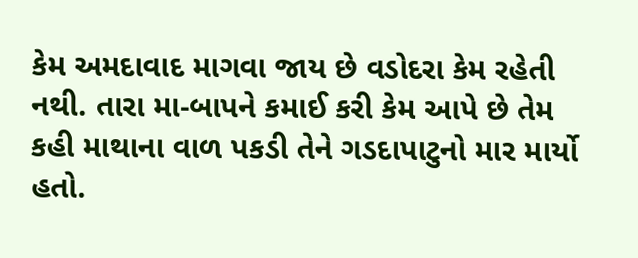કેમ અમદાવાદ માગવા જાય છે વડોદરા કેમ રહેતી નથી. તારા મા-બાપને કમાઈ કરી કેમ આપે છે તેમ કહી માથાના વાળ પકડી તેને ગડદાપાટુનો માર માર્યો હતો.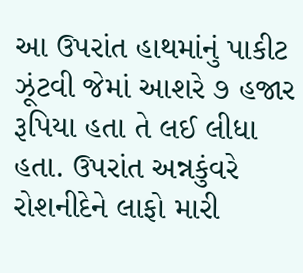આ ઉપરાંત હાથમાંનું પાકીટ ઝૂંટવી જેમાં આશરે ૭ હજાર રૂપિયા હતા તે લઈ લીધા હતા. ઉપરાંત અન્નકુંવરે રોશનીદેને લાફો મારી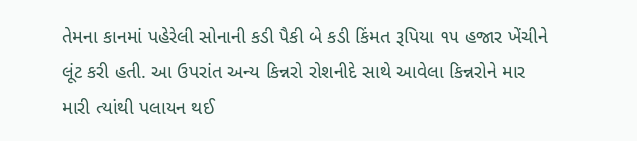તેમના કાનમાં પહેરેલી સોનાની કડી પૈકી બે કડી કિંમત રૂપિયા ૧૫ હજાર ખેંચીને લૂંટ કરી હતી. આ ઉપરાંત અન્ય કિન્નરો રોશનીદે સાથે આવેલા કિન્નરોને માર મારી ત્યાંથી પલાયન થઈ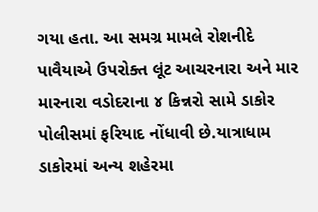ગયા હતા. આ સમગ્ર મામલે રોશનીદે પાવૈયાએ ઉપરોક્ત લૂંટ આચરનારા અને માર મારનારા વડોદરાના ૪ કિન્નરો સામે ડાકોર પોલીસમાં ફરિયાદ નોંધાવી છે.યાત્રાધામ ડાકોરમાં અન્ય શહેરમા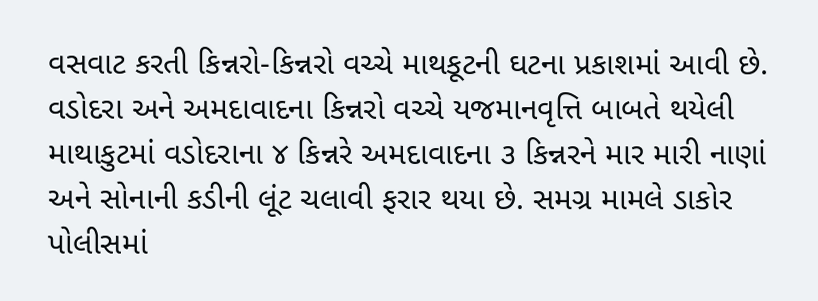વસવાટ કરતી કિન્નરો-કિન્નરો વચ્ચે માથકૂટની ઘટના પ્રકાશમાં આવી છે. વડોદરા અને અમદાવાદના કિન્નરો વચ્ચે યજમાનવૃત્તિ બાબતે થયેલી માથાકુટમાં વડોદરાના ૪ કિન્નરે અમદાવાદના ૩ કિન્નરને માર મારી નાણાં અને સોનાની કડીની લૂંટ ચલાવી ફરાર થયા છે. સમગ્ર મામલે ડાકોર પોલીસમાં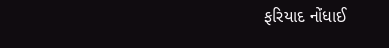ફરિયાદ નોંધાઈ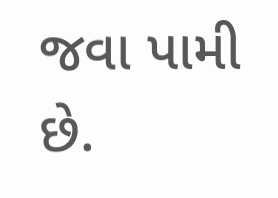જવા પામી છે.